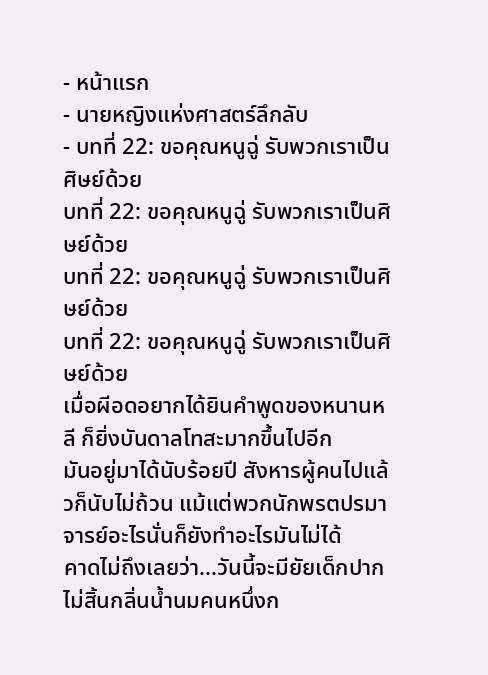- หน้าแรก
- นายหญิงแห่งศาสตร์ลึกลับ
- บทที่ 22: ขอคุณหนูฉู่ รับพวกเราเป็นศิษย์ด้วย
บทที่ 22: ขอคุณหนูฉู่ รับพวกเราเป็นศิษย์ด้วย
บทที่ 22: ขอคุณหนูฉู่ รับพวกเราเป็นศิษย์ด้วย
บทที่ 22: ขอคุณหนูฉู่ รับพวกเราเป็นศิษย์ด้วย
เมื่อผีอดอยากได้ยินคำพูดของหนานหลี ก็ยิ่งบันดาลโทสะมากขึ้นไปอีก
มันอยู่มาได้นับร้อยปี สังหารผู้คนไปแล้วก็นับไม่ถ้วน แม้แต่พวกนักพรตปรมาจารย์อะไรนั่นก็ยังทำอะไรมันไม่ได้
คาดไม่ถึงเลยว่า...วันนี้จะมียัยเด็กปากไม่สิ้นกลิ่นน้ำนมคนหนึ่งก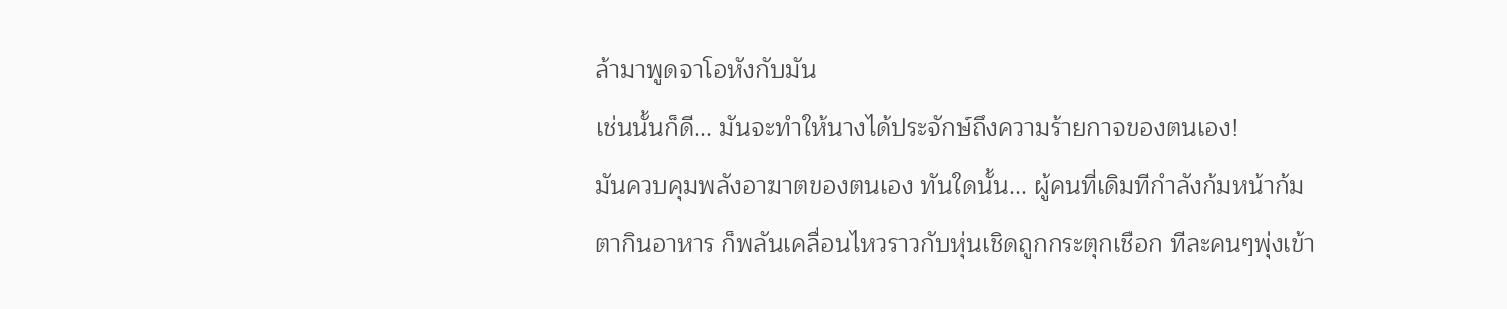ล้ามาพูดจาโอหังกับมัน
เช่นนั้นก็ดี... มันจะทำให้นางได้ประจักษ์ถึงความร้ายกาจของตนเอง!
มันควบคุมพลังอาฆาตของตนเอง ทันใดนั้น... ผู้คนที่เดิมทีกำลังก้มหน้าก้มตากินอาหาร ก็พลันเคลื่อนไหวราวกับหุ่นเชิดถูกกระตุกเชือก ทีละคนๆพุ่งเข้า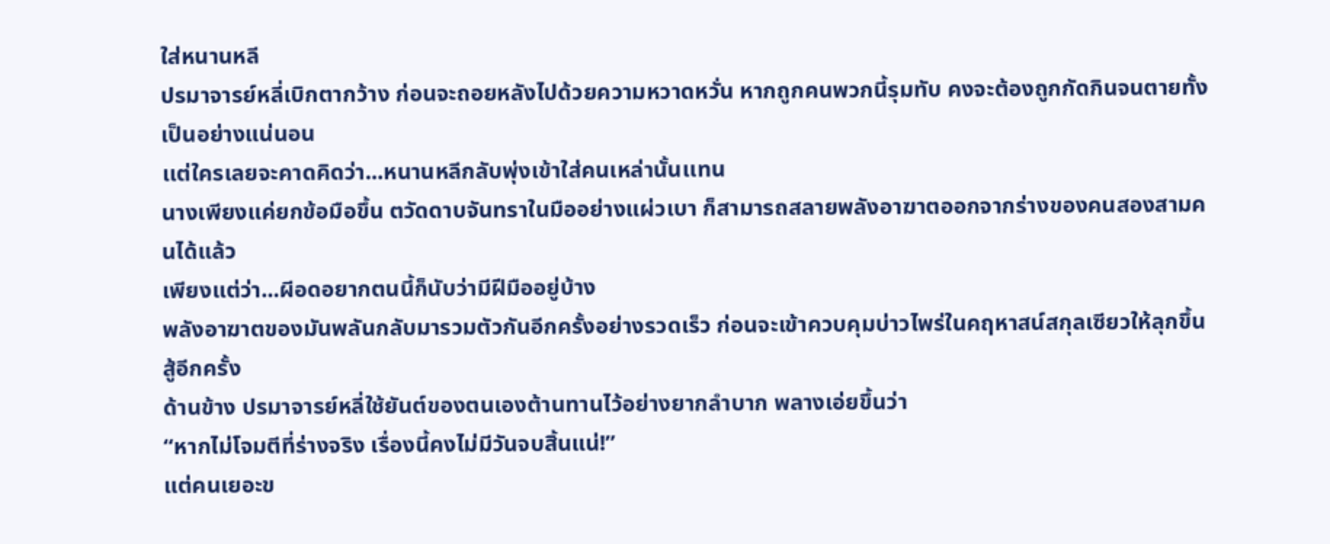ใส่หนานหลี
ปรมาจารย์หลี่เบิกตากว้าง ก่อนจะถอยหลังไปด้วยความหวาดหวั่น หากถูกคนพวกนี้รุมทับ คงจะต้องถูกกัดกินจนตายทั้งเป็นอย่างแน่นอน
เเต่ใครเลยจะคาดคิดว่า...หนานหลีกลับพุ่งเข้าใส่คนเหล่านั้นเเทน
นางเพียงแค่ยกข้อมือขึ้น ตวัดดาบจันทราในมืออย่างแผ่วเบา ก็สามารถสลายพลังอาฆาตออกจากร่างของคนสองสามคนได้แล้ว
เพียงแต่ว่า...ผีอดอยากตนนี้ก็นับว่ามีฝีมืออยู่บ้าง
พลังอาฆาตของมันพลันกลับมารวมตัวกันอีกครั้งอย่างรวดเร็ว ก่อนจะเข้าควบคุมบ่าวไพร่ในคฤหาสน์สกุลเซียวให้ลุกขึ้นสู้อีกครั้ง
ด้านข้าง ปรมาจารย์หลี่ใช้ยันต์ของตนเองต้านทานไว้อย่างยากลำบาก พลางเอ่ยขึ้นว่า
“หากไม่โจมตีที่ร่างจริง เรื่องนี้คงไม่มีวันจบสิ้นแน่!”
แต่คนเยอะข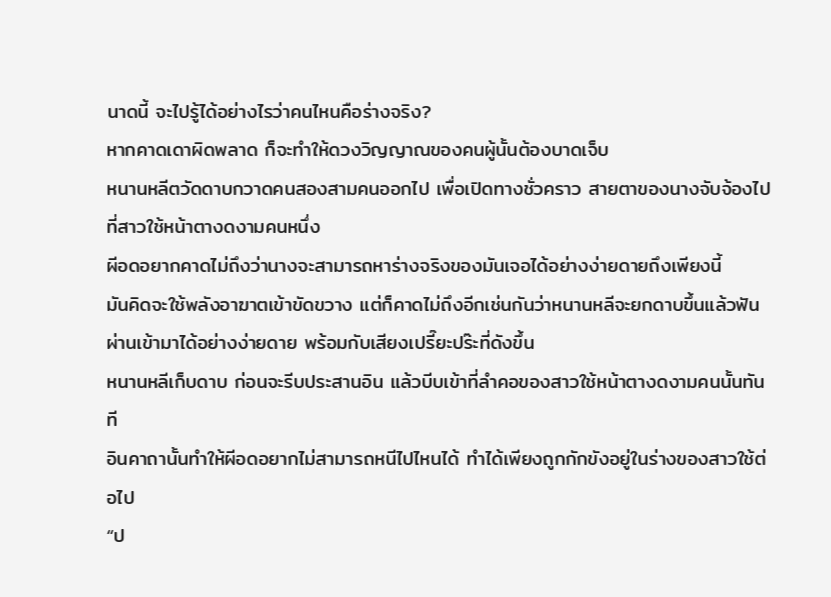นาดนี้ จะไปรู้ได้อย่างไรว่าคนไหนคือร่างจริง?
หากคาดเดาผิดพลาด ก็จะทำให้ดวงวิญญาณของคนผู้นั้นต้องบาดเจ็บ
หนานหลีตวัดดาบกวาดคนสองสามคนออกไป เพื่อเปิดทางชั่วคราว สายตาของนางจับจ้องไปที่สาวใช้หน้าตางดงามคนหนึ่ง
ผีอดอยากคาดไม่ถึงว่านางจะสามารถหาร่างจริงของมันเจอได้อย่างง่ายดายถึงเพียงนี้
มันคิดจะใช้พลังอาฆาตเข้าขัดขวาง แต่ก็คาดไม่ถึงอีกเช่นกันว่าหนานหลีจะยกดาบขึ้นแล้วฟันผ่านเข้ามาได้อย่างง่ายดาย พร้อมกับเสียงเปรี๊ยะปร๊ะที่ดังขึ้น
หนานหลีเก็บดาบ ก่อนจะรีบประสานอิน แล้วบีบเข้าที่ลำคอของสาวใช้หน้าตางดงามคนนั้นทันที
อินคาถานั้นทำให้ผีอดอยากไม่สามารถหนีไปไหนได้ ทำได้เพียงถูกกักขังอยู่ในร่างของสาวใช้ต่อไป
“ป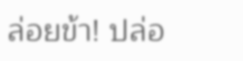ล่อยข้า! ปล่อ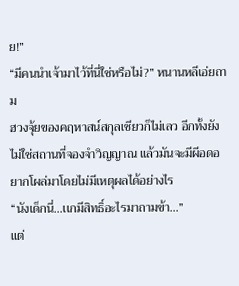ย!”
“มีคนนำเจ้ามาไว้ที่นี่ใช่หรือไม่?” หนานหลีเอ่ยถาม
ฮวงจุ้ยของคฤหาสน์สกุลเซียวก็ไม่เลว อีกทั้งยังไม่ใช่สถานที่จองจำวิญญาณ เเล้วมันจะมีผีอดอยากโผล่มาโดยไม่มีเหตุผลได้อย่างไร
“นังเด็กนี่...เเกมีสิทธิ์อะไรมาถามข้า...”
แต่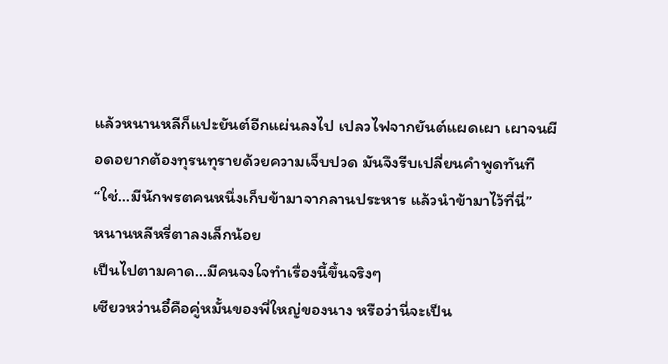แล้วหนานหลีก็แปะยันต์อีกแผ่นลงไป เปลวไฟจากยันต์แผดเผา เผาจนผีอดอยากต้องทุรนทุรายด้วยความเจ็บปวด มันจึงรีบเปลี่ยนคำพูดทันที
“ใช่...มีนักพรตคนหนึ่งเก็บข้ามาจากลานประหาร แล้วนำข้ามาไว้ที่นี่”
หนานหลีหรี่ตาลงเล็กน้อย
เป็นไปตามคาด...มีคนจงใจทำเรื่องนี้ขึ้นจริงๆ
เซียวหว่านอี๋คือคู่หมั้นของพี่ใหญ่ของนาง หรือว่านี่จะเป็น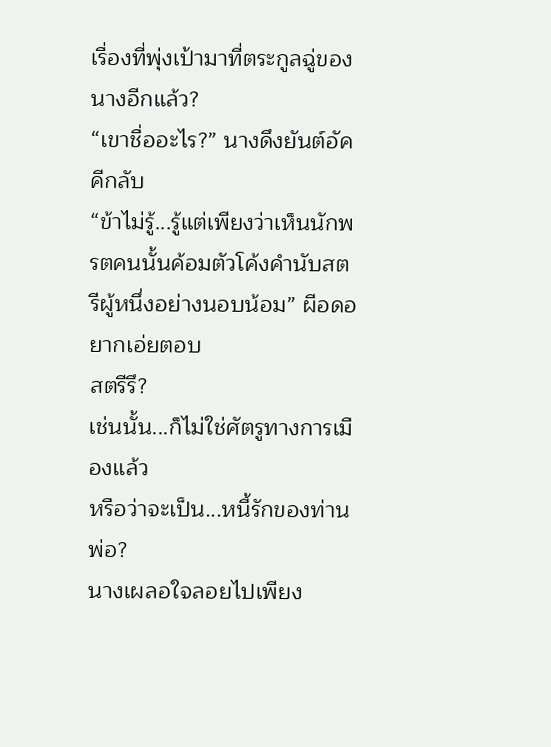เรื่องที่พุ่งเป้ามาที่ตระกูลฉู่ของนางอีกแล้ว?
“เขาชื่ออะไร?” นางดึงยันต์อัคคีกลับ
“ข้าไม่รู้...รู้แต่เพียงว่าเห็นนักพรตคนนั้นค้อมตัวโค้งคำนับสตรีผู้หนึ่งอย่างนอบน้อม” ผีอดอยากเอ่ยตอบ
สตรีรึ?
เช่นนั้น...ก็ไม่ใช่ศัตรูทางการเมืองแล้ว
หรือว่าจะเป็น...หนี้รักของท่านพ่อ?
นางเผลอใจลอยไปเพียง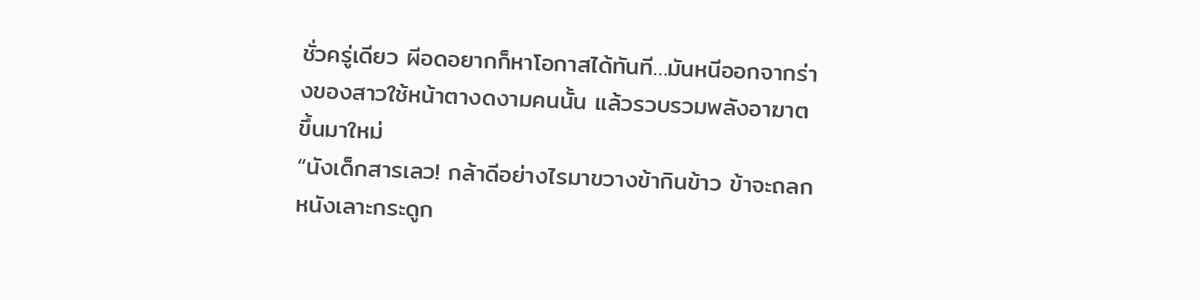ชั่วครู่เดียว ผีอดอยากก็หาโอกาสได้ทันที…มันหนีออกจากร่างของสาวใช้หน้าตางดงามคนนั้น แล้วรวบรวมพลังอาฆาตขึ้นมาใหม่
“นังเด็กสารเลว! กล้าดีอย่างไรมาขวางข้ากินข้าว ข้าจะถลกหนังเลาะกระดูก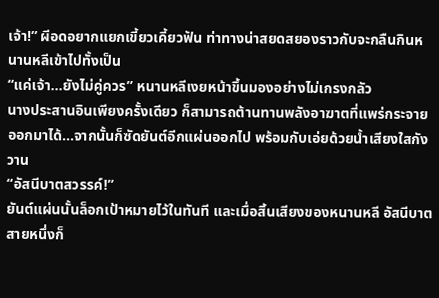เจ้า!” ผีอดอยากแยกเขี้ยวเคี้ยวฟัน ท่าทางน่าสยดสยองราวกับจะกลืนกินหนานหลีเข้าไปทั้งเป็น
“แค่เจ้า...ยังไม่คู่ควร” หนานหลีเงยหน้าขึ้นมองอย่างไม่เกรงกลัว
นางประสานอินเพียงครั้งเดียว ก็สามารถต้านทานพลังอาฆาตที่แพร่กระจายออกมาได้…จากนั้นก็ซัดยันต์อีกแผ่นออกไป พร้อมกับเอ่ยด้วยน้ำเสียงใสกังวาน
“อัสนีบาตสวรรค์!”
ยันต์แผ่นนั้นล็อกเป้าหมายไว้ในทันที และเมื่อสิ้นเสียงของหนานหลี อัสนีบาตสายหนึ่งก็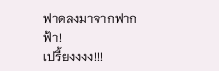ฟาดลงมาจากฟากฟ้า!
เปรี้ยงงงง!!!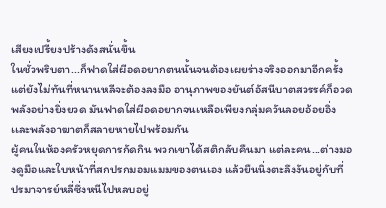เสียงเปรี้ยงปร้างดังสนั่นขึ้น
ในชั่วพริบตา...ก็ฟาดใส่ผีอดอยากตนนั้นจนต้องเผยร่างจริงออกมาอีกครั้ง
แต่ยังไม่ทันที่หนานหลีจะต้องลงมือ อานุภาพของยันต์อัสนีบาตสวรรค์ก็อวดพลังอย่างยิ่งยวด มันฟาดใส่ผีอดอยากจนเหลือเพียงกลุ่มควันลอยอ้อยอิ่ง เเละพลังอาฆาตก็สลายหายไปพร้อมกัน
ผู้คนในห้องครัวหยุดการกัดกิน พวกเขาได้สติกลับคืนมา แต่ละคน...ต่างมองดูมือและใบหน้าที่สกปรกมอมแมมของตนเอง แล้วยืนนิ่งตะลึงงันอยู่กับที่
ปรมาจารย์หลี่ซึ่งหนีไปหลบอยู่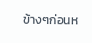ข้างๆก่อนห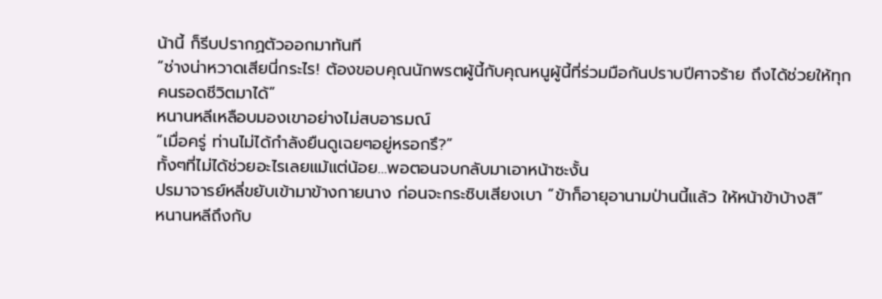น้านี้ ก็รีบปรากฏตัวออกมาทันที
“ช่างน่าหวาดเสียนี่กระไร! ต้องขอบคุณนักพรตผู้นี้กับคุณหนูผู้นี้ที่ร่วมมือกันปราบปีศาจร้าย ถึงได้ช่วยให้ทุกคนรอดชีวิตมาได้”
หนานหลีเหลือบมองเขาอย่างไม่สบอารมณ์
“เมื่อครู่ ท่านไม่ได้กำลังยืนดูเฉยๆอยู่หรอกรึ?”
ทั้งๆที่ไม่ได้ช่วยอะไรเลยแม้แต่น้อย…พอตอนจบกลับมาเอาหน้าซะงั้น
ปรมาจารย์หลี่ขยับเข้ามาข้างกายนาง ก่อนจะกระซิบเสียงเบา “ข้าก็อายุอานามป่านนี้แล้ว ให้หน้าข้าบ้างสิ”
หนานหลีถึงกับ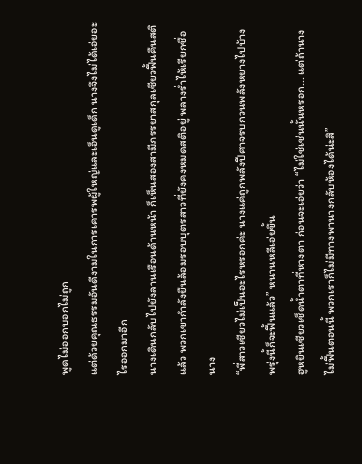พูดไม่ออกบอกไม่ถูก
แต่ด้วยคุณธรรมอันดีงามในการเคารพผู้ใหญ่และเอ็นดูเด็ก นางจึงไม่ได้เอ่ยอะไรออกมาอีก
นางเดินกลับไปยังลานเรือนด้านหน้า ก็เห็นสองสามีภรรยาสกุลเซียวฟื้นคืนสติแล้ว พวกเขากำลังยืนล้อมรอบบุตรสาวที่ยังคงหมดสติอยู่ พลางร่ำไห้เรียกชื่อนาง
“พี่สาวเซียวไม่เป็นอะไรหรอกค่ะ นางแค่ถูกพลังปีศาจรบกวนพลังหยางไปบ้าง พรุ่งนี้ก็จะฟื้นแล้ว” หนานหลีเอ่ยขึ้น
ฮูหยินเซียวเช็ดน้ำตาที่หางตา ก่อนจะเอ่ยว่า “ไม่ใช่เช่นนั้นหรอก... แต่ถ้านางไม่ฟื้นตอนนี้ พวกเราก็ไม่มีทางพานางกลับห้องได้น่ะสิ”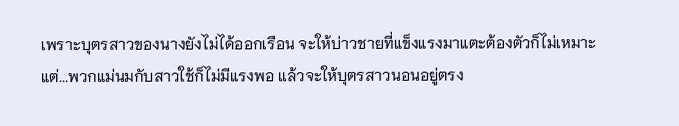เพราะบุตรสาวของนางยังไม่ได้ออกเรือน จะให้บ่าวชายที่แข็งแรงมาแตะต้องตัวก็ไม่เหมาะ
แต่...พวกแม่นมกับสาวใช้ก็ไม่มีแรงพอ เเล้วจะให้บุตรสาวนอนอยู่ตรง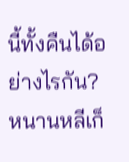นี้ทั้งคืนได้อย่างไรกัน?
หนานหลีเก็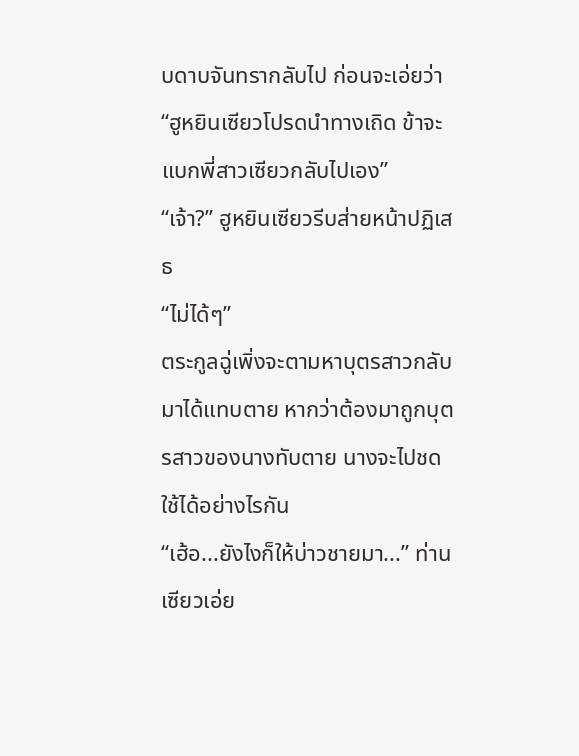บดาบจันทรากลับไป ก่อนจะเอ่ยว่า
“ฮูหยินเซียวโปรดนำทางเถิด ข้าจะแบกพี่สาวเซียวกลับไปเอง”
“เจ้า?” ฮูหยินเซียวรีบส่ายหน้าปฏิเสธ
“ไม่ได้ๆ”
ตระกูลฉู่เพิ่งจะตามหาบุตรสาวกลับมาได้แทบตาย หากว่าต้องมาถูกบุตรสาวของนางทับตาย นางจะไปชดใช้ได้อย่างไรกัน
“เฮ้อ...ยังไงก็ให้บ่าวชายมา...” ท่านเซียวเอ่ย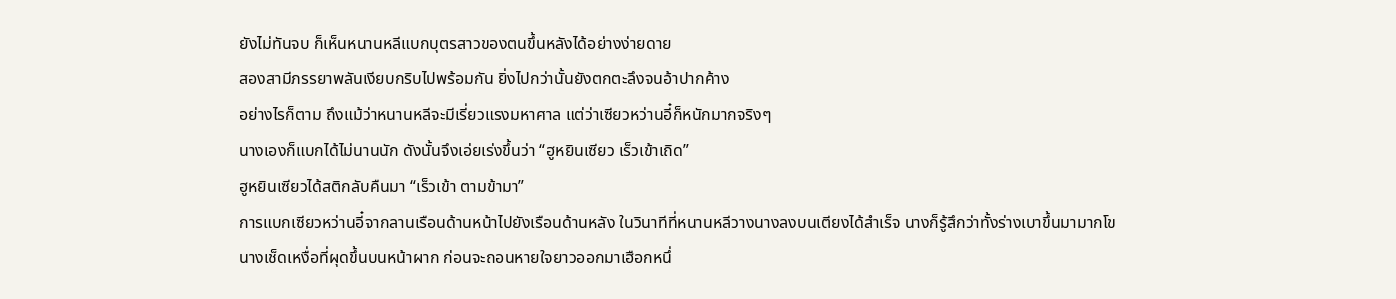ยังไม่ทันจบ ก็เห็นหนานหลีแบกบุตรสาวของตนขึ้นหลังได้อย่างง่ายดาย
สองสามีภรรยาพลันเงียบกริบไปพร้อมกัน ยิ่งไปกว่านั้นยังตกตะลึงจนอ้าปากค้าง
อย่างไรก็ตาม ถึงแม้ว่าหนานหลีจะมีเรี่ยวแรงมหาศาล แต่ว่าเซียวหว่านอี๋ก็หนักมากจริงๆ
นางเองก็แบกได้ไม่นานนัก ดังนั้นจึงเอ่ยเร่งขึ้นว่า “ฮูหยินเซียว เร็วเข้าเถิด”
ฮูหยินเซียวได้สติกลับคืนมา “เร็วเข้า ตามข้ามา”
การแบกเซียวหว่านอี๋จากลานเรือนด้านหน้าไปยังเรือนด้านหลัง ในวินาทีที่หนานหลีวางนางลงบนเตียงได้สำเร็จ นางก็รู้สึกว่าทั้งร่างเบาขึ้นมามากโข
นางเช็ดเหงื่อที่ผุดขึ้นบนหน้าผาก ก่อนจะถอนหายใจยาวออกมาเฮือกหนึ่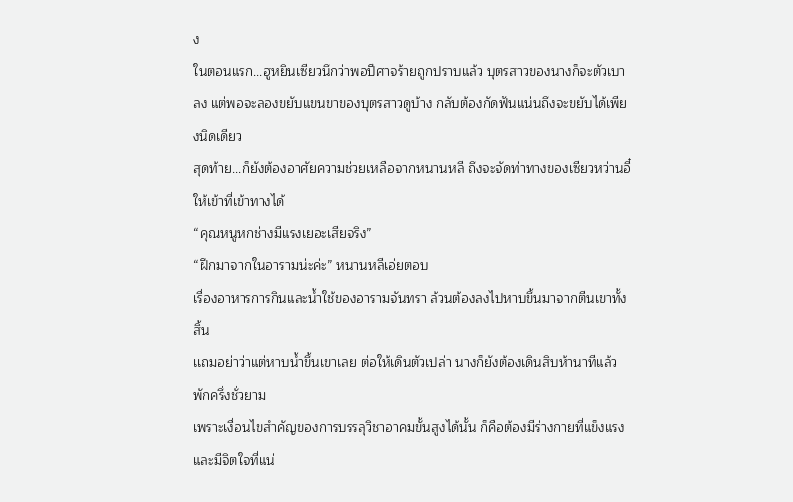ง
ในตอนแรก...ฮูหยินเซียวนึกว่าพอปีศาจร้ายถูกปราบแล้ว บุตรสาวของนางก็จะตัวเบาลง แต่พอจะลองขยับแขนขาของบุตรสาวดูบ้าง กลับต้องกัดฟันแน่นถึงจะขยับได้เพียงนิดเดียว
สุดท้าย...ก็ยังต้องอาศัยความช่วยเหลือจากหนานหลี ถึงจะจัดท่าทางของเซียวหว่านอี๋ให้เข้าที่เข้าทางได้
“คุณหนูหกช่างมีแรงเยอะเสียจริง”
“ฝึกมาจากในอารามน่ะค่ะ” หนานหลีเอ่ยตอบ
เรื่องอาหารการกินและน้ำใช้ของอารามจันทรา ล้วนต้องลงไปหาบขึ้นมาจากตีนเขาทั้งสิ้น
เเถมอย่าว่าแต่หาบน้ำขึ้นเขาเลย ต่อให้เดินตัวเปล่า นางก็ยังต้องเดินสิบห้านาทีแล้วพักครึ่งชั่วยาม
เพราะเงื่อนไขสำคัญของการบรรลุวิชาอาคมขั้นสูงได้นั้น ก็คือต้องมีร่างกายที่แข็งแรง และมีจิตใจที่แน่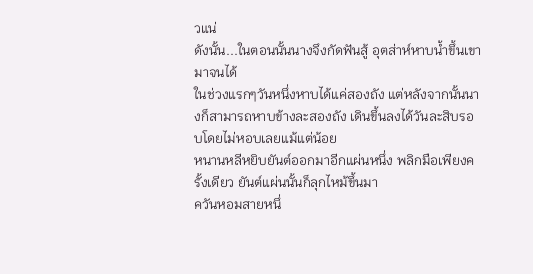วแน่
ดังนั้น...ในตอนนั้นนางจึงกัดฟันสู้ อุตส่าห์หาบน้ำขึ้นเขามาจนได้
ในช่วงแรกๆวันหนึ่งหาบได้แค่สองถัง แต่หลังจากนั้นนางก็สามารถหาบข้างละสองถัง เดินขึ้นลงได้วันละสิบรอบโดยไม่หอบเลยแม้แต่น้อย
หนานหลีหยิบยันต์ออกมาอีกแผ่นหนึ่ง พลิกมือเพียงครั้งเดียว ยันต์แผ่นนั้นก็ลุกไหม้ขึ้นมา
ควันหอมสายหนึ่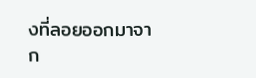งที่ลอยออกมาจาก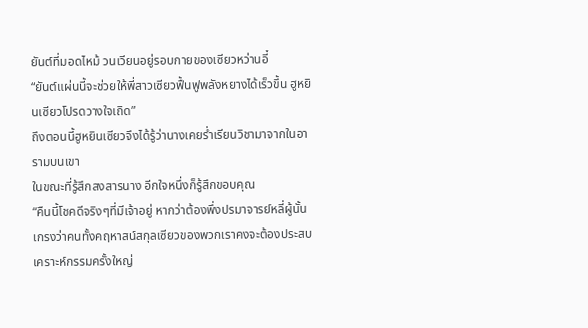ยันต์ที่มอดไหม้ วนเวียนอยู่รอบกายของเซียวหว่านอี๋
“ยันต์แผ่นนี้จะช่วยให้พี่สาวเซียวฟื้นฟูพลังหยางได้เร็วขึ้น ฮูหยินเซียวโปรดวางใจเถิด”
ถึงตอนนี้ฮูหยินเซียวจึงได้รู้ว่านางเคยร่ำเรียนวิชามาจากในอารามบนเขา
ในขณะที่รู้สึกสงสารนาง อีกใจหนึ่งก็รู้สึกขอบคุณ
“คืนนี้โชคดีจริงๆที่มีเจ้าอยู่ หากว่าต้องพึ่งปรมาจารย์หลี่ผู้นั้น เกรงว่าคนทั้งคฤหาสน์สกุลเซียวของพวกเราคงจะต้องประสบเคราะห์กรรมครั้งใหญ่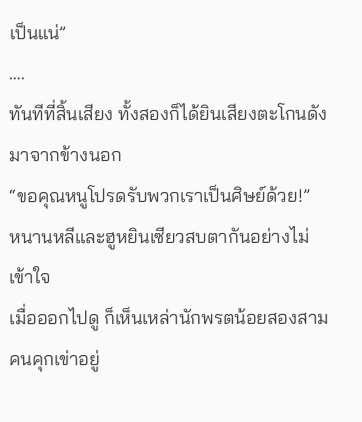เป็นแน่”
….
ทันทีที่สิ้นเสียง ทั้งสองก็ได้ยินเสียงตะโกนดังมาจากข้างนอก
“ขอคุณหนูโปรดรับพวกเราเป็นศิษย์ด้วย!”
หนานหลีและฮูหยินเซียวสบตากันอย่างไม่เข้าใจ
เมื่อออกไปดู ก็เห็นเหล่านักพรตน้อยสองสามคนคุกเข่าอยู่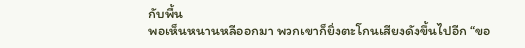กับพื้น
พอเห็นหนานหลีออกมา พวกเขาก็ยิ่งตะโกนเสียงดังขึ้นไปอีก “ขอ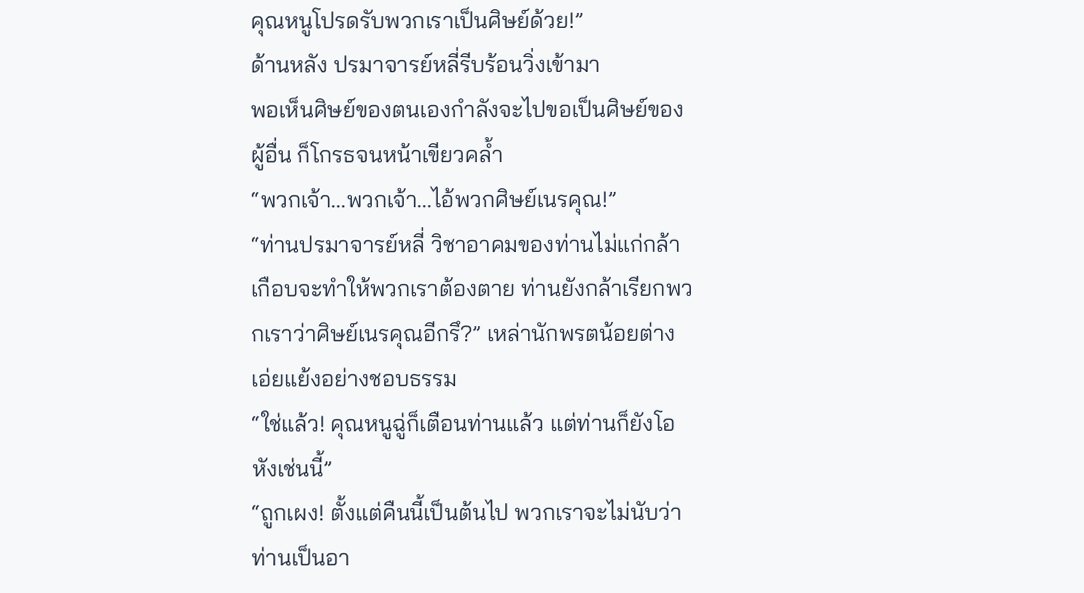คุณหนูโปรดรับพวกเราเป็นศิษย์ด้วย!”
ด้านหลัง ปรมาจารย์หลี่รีบร้อนวิ่งเข้ามา
พอเห็นศิษย์ของตนเองกำลังจะไปขอเป็นศิษย์ของผู้อื่น ก็โกรธจนหน้าเขียวคล้ำ
“พวกเจ้า...พวกเจ้า...ไอ้พวกศิษย์เนรคุณ!”
“ท่านปรมาจารย์หลี่ วิชาอาคมของท่านไม่แก่กล้า เกือบจะทำให้พวกเราต้องตาย ท่านยังกล้าเรียกพวกเราว่าศิษย์เนรคุณอีกรึ?” เหล่านักพรตน้อยต่างเอ่ยแย้งอย่างชอบธรรม
“ใช่แล้ว! คุณหนูฉู่ก็เตือนท่านแล้ว แต่ท่านก็ยังโอหังเช่นนี้”
“ถูกเผง! ตั้งแต่คืนนี้เป็นต้นไป พวกเราจะไม่นับว่าท่านเป็นอา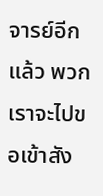จารย์อีกแล้ว พวกเราจะไปขอเข้าสัง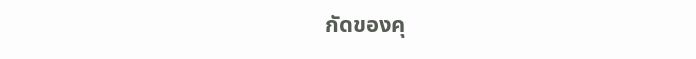กัดของคุ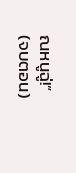ณหนูฉู่!”
(จบตอน)